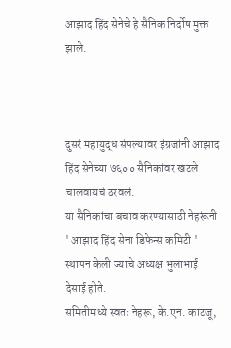आझाद हिंद सेनेचे हे सैनिक निर्दोष मुक्त झाले.



दुसरं महायुद्ध संपल्यावर इंग्रजांनी आझाद हिंद सेनेच्या ७६०० सैनिकांवर खटले चालवायचं ठरवलं.
या सैनिकांचा बचाव करण्यासाठी नेहरूंनी ' आझाद हिंद सेना डिफेन्स कमिटी ' स्थापन केली ज्याचे अध्यक्ष भुलाभाई देसाई होते.
समितीमध्ये स्वतः नेहरू, के.एन. काटजू,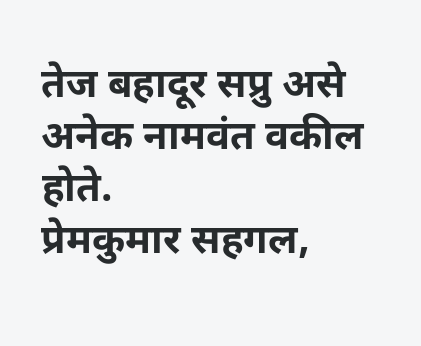तेज बहादूर सप्रु असे अनेक नामवंत वकील होते.
प्रेमकुमार सहगल,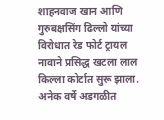शाहनवाज खान आणि गुरुबक्षसिंग ढिल्लो यांच्या विरोधात रेड फोर्ट ट्रायल नावाने प्रसिद्ध खटला लाल किल्ला कोर्टात सुरू झाला.
अनेक वर्षे अडगळीत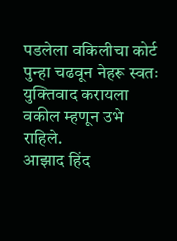पडलेला वकिलीचा कोर्ट पुन्हा चढवून नेहरू स्वतः युक्तिवाद करायला वकील म्हणून उभे राहिले.
आझाद हिंद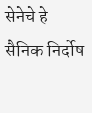सेनेचे हे सैनिक निर्दोष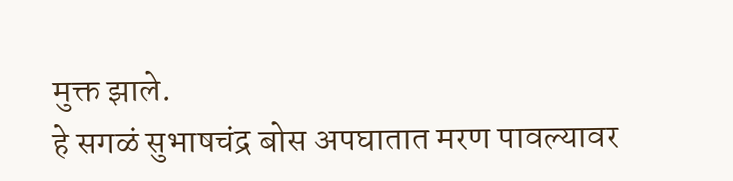मुक्त झाले.
हे सगळं सुभाषचंद्र बोस अपघातात मरण पावल्यावर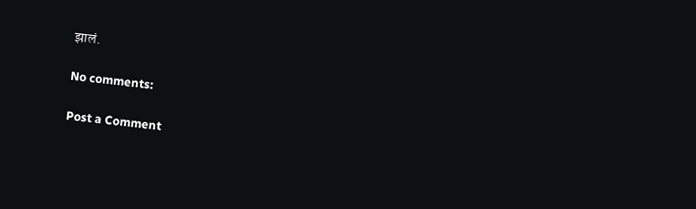झालं.

No comments:

Post a Comment